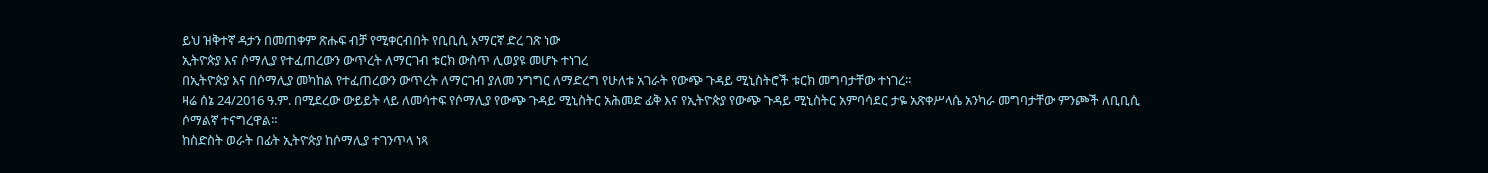ይህ ዝቅተኛ ዳታን በመጠቀም ጽሑፍ ብቻ የሚቀርብበት የቢቢሲ አማርኛ ድረ ገጽ ነው
ኢትዮጵያ እና ሶማሊያ የተፈጠረውን ውጥረት ለማርገብ ቱርክ ውስጥ ሊወያዩ መሆኑ ተነገረ
በኢትዮጵያ እና በሶማሊያ መካከል የተፈጠረውን ውጥረት ለማርገብ ያለመ ንግግር ለማድረግ የሁለቱ አገራት የውጭ ጉዳይ ሚኒስትሮች ቱርክ መግባታቸው ተነገረ።
ዛሬ ሰኔ 24/2016 ዓ.ም. በሚደረው ውይይት ላይ ለመሳተፍ የሶማሊያ የውጭ ጉዳይ ሚኒስትር አሕመድ ፊቅ እና የኢትዮጵያ የውጭ ጉዳይ ሚኒስትር አምባሳደር ታዬ አጽቀሥላሴ አንካራ መግባታቸው ምንጮች ለቢቢሲ ሶማልኛ ተናግረዋል።
ከስድስት ወራት በፊት ኢትዮጵያ ከሶማሊያ ተገንጥላ ነጻ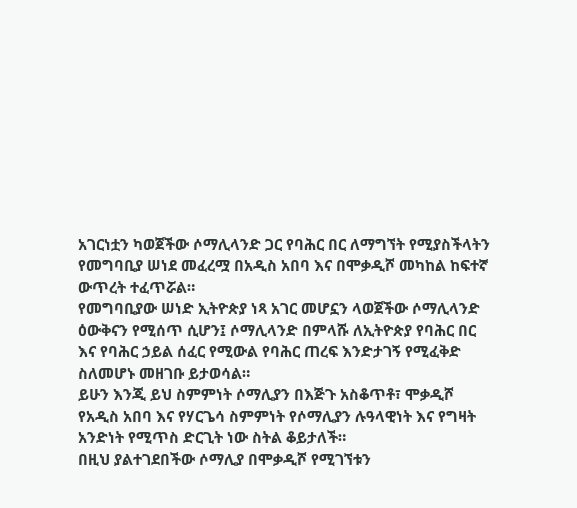አገርነቷን ካወጀችው ሶማሊላንድ ጋር የባሕር በር ለማግኘት የሚያስችላትን የመግባቢያ ሠነደ መፈረሟ በአዲስ አበባ እና በሞቃዲሾ መካከል ከፍተኛ ውጥረት ተፈጥሯል።
የመግባቢያው ሠነድ ኢትዮጵያ ነጻ አገር መሆኗን ላወጀችው ሶማሊላንድ ዕውቅናን የሚሰጥ ሲሆን፤ ሶማሊላንድ በምላሹ ለኢትዮጵያ የባሕር በር እና የባሕር ኃይል ሰፈር የሚውል የባሕር ጠረፍ እንድታገኝ የሚፈቅድ ስለመሆኑ መዘገቡ ይታወሳል።
ይሁን እንጂ ይህ ስምምነት ሶማሊያን በእጅጉ አስቆጥቶ፣ ሞቃዲሾ የአዲስ አበባ እና የሃርጌሳ ስምምነት የሶማሊያን ሉዓላዊነት እና የግዛት አንድነት የሚጥስ ድርጊት ነው ስትል ቆይታለች።
በዚህ ያልተገደበችው ሶማሊያ በሞቃዲሾ የሚገኘቱን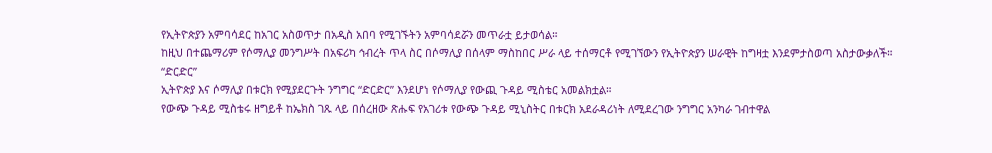የኢትዮጵያን አምባሳደር ከአገር አስወጥታ በአዲስ አበባ የሚገኙትን አምባሳደሯን መጥራቷ ይታወሳል።
ከዚህ በተጨማሪም የሶማሊያ መንግሥት በአፍሪካ ኅብረት ጥላ ስር በሶማሊያ በሰላም ማስከበር ሥራ ላይ ተሰማርቶ የሚገኘውን የኢትዮጵያን ሠራዊት ከግዛቷ እንደምታስወጣ አስታውቃለች።
“ድርድር”
ኢትዮጵያ እና ሶማሊያ በቱርክ የሚያደርጉት ንግግር “ድርድር” እንደሆነ የሶማሊያ የውጪ ጉዳይ ሚስቴር አመልክቷል።
የውጭ ጉዳይ ሚስቴሩ ዘግይቶ ከኤክስ ገጹ ላይ በሰረዘው ጽሑፍ የአገሪቱ የውጭ ጉዳይ ሚኒስትር በቱርክ አደራዳሪነት ለሚደረገው ንግግር አንካራ ገብተዋል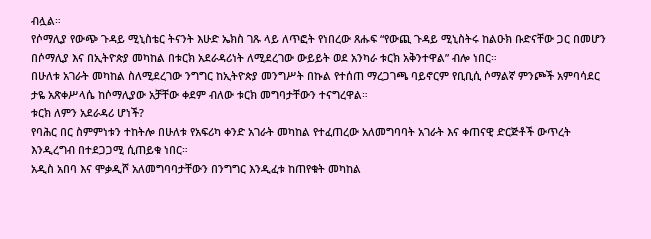ብሏል።
የሶማሊያ የውጭ ጉዳይ ሚኒስቴር ትናንት እሁድ ኤክስ ገጹ ላይ ለጥፎት የነበረው ጸሑፍ “የውጪ ጉዳይ ሚኒስትሩ ከልዑክ ቡድናቸው ጋር በመሆን በሶማሊያ እና በኢትዮጵያ መካከል በቱርክ አደራዳሪነት ለሚደረገው ውይይት ወደ አንካራ ቱርክ አቅንተዋል” ብሎ ነበር።
በሁለቱ አገራት መካከል ስለሚደረገው ንግግር ከኢትዮጵያ መንግሥት በኩል የተሰጠ ማረጋገጫ ባይኖርም የቢቢሲ ሶማልኛ ምንጮች አምባሳደር ታዬ አጽቀሥላሴ ከሶማሊያው አቻቸው ቀደም ብለው ቱርክ መግባታቸውን ተናግረዋል።
ቱርክ ለምን አደራዳሪ ሆነች?
የባሕር በር ስምምነቱን ተከትሎ በሁለቱ የአፍሪካ ቀንድ አገራት መካከል የተፈጠረው አለመግባባት አገራት እና ቀጠናዊ ድርጅቶች ውጥረት እንዲረግብ በተደጋጋሚ ሲጠይቁ ነበር።
አዲስ አበባ እና ሞቃዲሾ አለመግባባታቸውን በንግግር እንዲፈቱ ከጠየቁት መካከል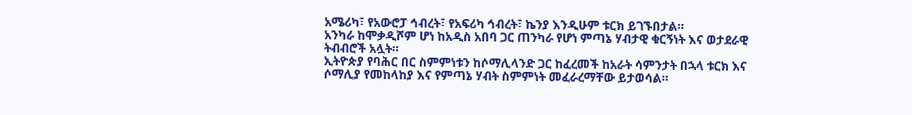አሜሪካ፣ የአውሮፓ ኅብረት፣ የአፍሪካ ኅብረት፣ ኬንያ እንዲሁም ቱርክ ይገኙበታል።
አንካራ ከሞቃዲሾም ሆነ ከአዲስ አበባ ጋር ጠንካራ የሆነ ምጣኔ ሃብታዊ ቁርኝነት እና ወታደራዊ ትብብሮች አሏት።
ኢትዮጵያ የባሕር በር ስምምነቱን ከሶማሊላንድ ጋር ከፈረመች ከአራት ሳምንታት በኋላ ቱርክ እና ሶማሊያ የመከላከያ እና የምጣኔ ሃብት ስምምነት መፈራረማቸው ይታወሳል።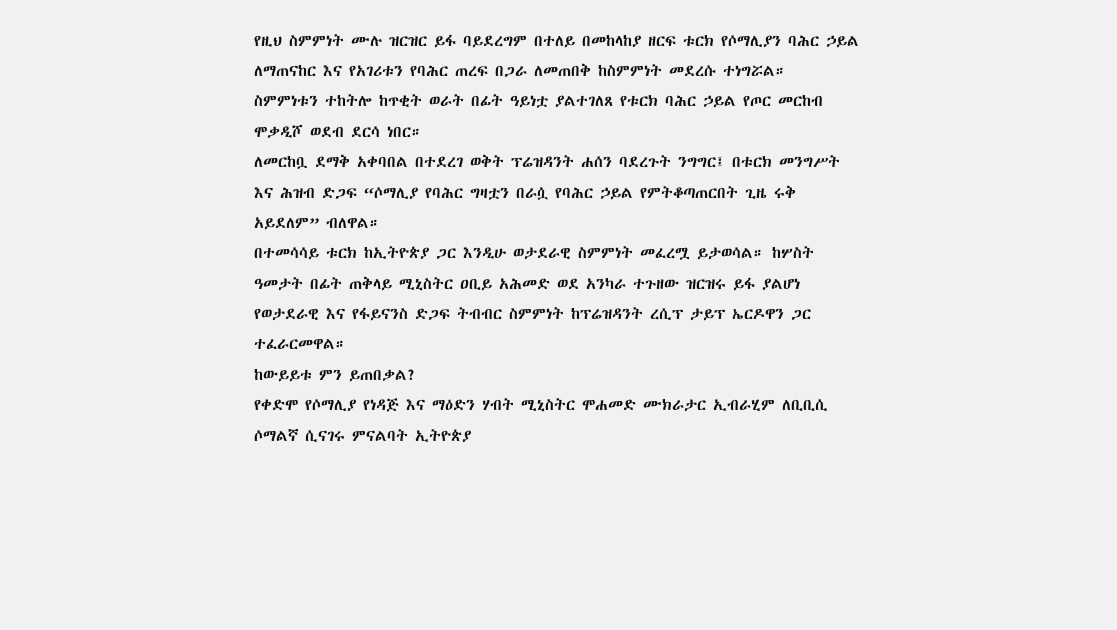የዚህ ስምምነት ሙሉ ዝርዝር ይፋ ባይደረግም በተለይ በመከላከያ ዘርፍ ቱርክ የሶማሊያን ባሕር ኃይል ለማጠናከር እና የአገሪቱን የባሕር ጠረፍ በጋራ ለመጠበቅ ከስምምነት መደረሱ ተነግሯል።
ስምምነቱን ተከትሎ ከጥቂት ወራት በፊት ዓይነቷ ያልተገለጸ የቱርክ ባሕር ኃይል የጦር መርከብ ሞቃዲሾ ወደብ ደርሳ ነበር።
ለመርከቧ ደማቅ አቀባበል በተደረገ ወቅት ፕሬዝዳንት ሐሰን ባደረጉት ንግግር፤ በቱርክ መንግሥት እና ሕዝብ ድጋፍ “ሶማሊያ የባሕር ግዛቷን በራሷ የባሕር ኃይል የምትቆጣጠርበት ጊዜ ሩቅ አይደለም” ብለዋል።
በተመሳሳይ ቱርክ ከኢትዮጵያ ጋር እንዲሁ ወታደራዊ ስምምነት መፈረሟ ይታወሳል። ከሦስት ዓመታት በፊት ጠቅላይ ሚኒስትር ዐቢይ አሕመድ ወደ አንካራ ተጉዘው ዝርዝሩ ይፋ ያልሆነ የወታደራዊ እና የፋይናንስ ድጋፍ ትብብር ስምምነት ከፕሬዝዳንት ረሲፕ ታይፕ ኤርዶዋን ጋር ተፈራርመዋል።
ከውይይቱ ምን ይጠበቃል?
የቀድሞ የሶማሊያ የነዳጅ እና ማዕድን ሃብት ሚኒስትር ሞሐመድ ሙክራታር ኢብራሂም ለቢቢሲ ሶማልኛ ሲናገሩ ምናልባት ኢትዮጵያ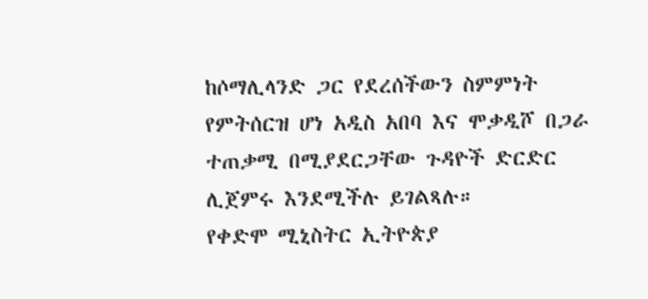ከሶማሊላንድ ጋር የደረሰችውን ስምምነት የምትሰርዝ ሆነ አዲስ አበባ እና ሞቃዲሾ በጋራ ተጠቃሚ በሚያደርጋቸው ጉዳዮች ድርድር ሊጀምሩ እንደሚችሉ ይገልጻሉ።
የቀድሞ ሚኒስትር ኢትዮጵያ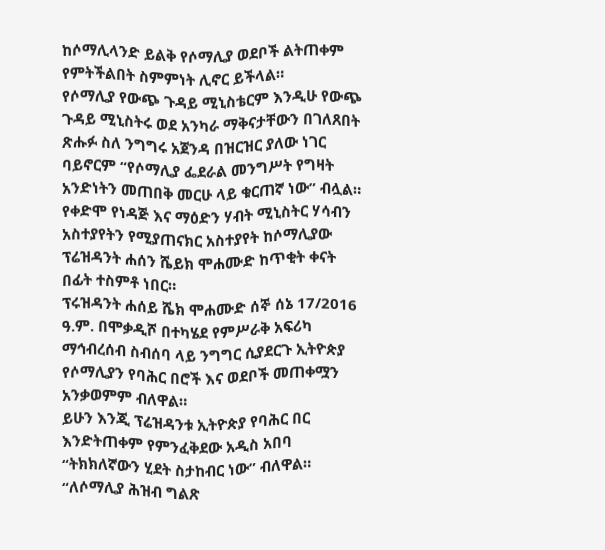ከሶማሊላንድ ይልቅ የሶማሊያ ወደቦች ልትጠቀም የምትችልበት ስምምነት ሊኖር ይችላል።
የሶማሊያ የውጭ ጉዳይ ሚኒስቴርም እንዲሁ የውጭ ጉዳይ ሚኒስትሩ ወደ አንካራ ማቅናታቸውን በገለጸበት ጽሑፉ ስለ ንግግሩ አጀንዳ በዝርዝር ያለው ነገር ባይኖርም “የሶማሊያ ፌደራል መንግሥት የግዛት አንድነትን መጠበቅ መርሁ ላይ ቁርጠኛ ነው” ብሏል።
የቀድሞ የነዳጅ እና ማዕድን ሃብት ሚኒስትር ሃሳብን አስተያየትን የሚያጠናክር አስተያየት ከሶማሊያው ፕሬዝዳንት ሐሰን ሼይክ ሞሐሙድ ከጥቂት ቀናት በፊት ተስምቶ ነበር።
ፕሩዝዳንት ሐሰይ ሼክ ሞሐሙድ ሰኞ ሰኔ 17/2016 ዓ.ም. በሞቃዲሾ በተካሄደ የምሥራቅ አፍሪካ ማኅብረሰብ ስብሰባ ላይ ንግግር ሲያደርጉ ኢትዮጵያ የሶማሊያን የባሕር በሮች እና ወደቦች መጠቀሟን አንቃወምም ብለዋል።
ይሁን እንጂ ፕሬዝዳንቱ ኢትዮጵያ የባሕር በር እንድትጠቀም የምንፈቅደው አዲስ አበባ “ትክክለኛውን ሂደት ስታከብር ነው” ብለዋል።
“ለሶማሊያ ሕዝብ ግልጽ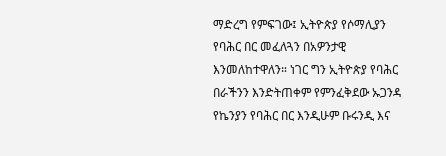ማድረግ የምፍገው፤ ኢትዮጵያ የሶማሊያን የባሕር በር መፈለጓን በአዎንታዊ እንመለከተዋለን። ነገር ግን ኢትዮጵያ የባሕር በራችንን እንድትጠቀም የምንፈቅደው ኡጋንዳ የኬንያን የባሕር በር እንዲሁም ቡሩንዲ እና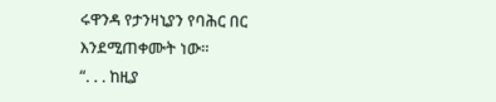ሩዋንዳ የታንዛኒያን የባሕር በር እንደሚጠቀሙት ነው።
“. . . ከዚያ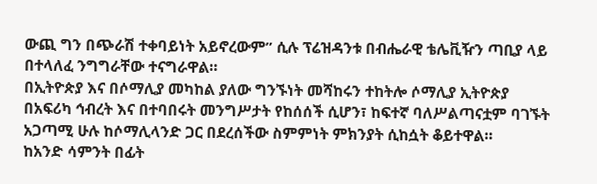ውጪ ግን በጭራሽ ተቀባይነት አይኖረውም” ሲሉ ፕሬዝዳንቱ በብሔራዊ ቴሌቪዥን ጣቢያ ላይ በተላለፈ ንግግራቸው ተናግራዋል።
በኢትዮጵያ እና በሶማሊያ መካከል ያለው ግንኙነት መሻከሩን ተከትሎ ሶማሊያ ኢትዮጵያ በአፍሪካ ኅብረት እና በተባበሩት መንግሥታት የከሰሰች ሲሆን፣ ከፍተኛ ባለሥልጣናቷም ባገኙት አጋጣሚ ሁሉ ከሶማሊላንድ ጋር በደረሰችው ስምምነት ምክንያት ሲከሷት ቆይተዋል።
ከአንድ ሳምንት በፊት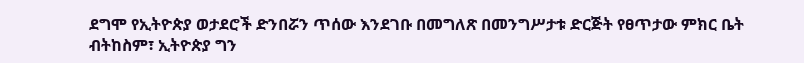ደግሞ የኢትዮጵያ ወታደሮች ድንበሯን ጥሰው እንደገቡ በመግለጽ በመንግሥታቱ ድርጅት የፀጥታው ምክር ቤት ብትከስም፣ ኢትዮጵያ ግን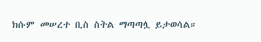ክሱም መሠረተ ቢስ ስትል ማጣጣሏ ይታወሳል።